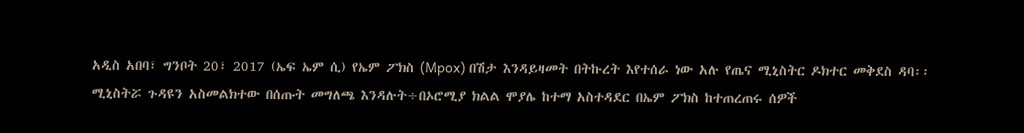አዲስ አበባ፣ ግንቦት 20፣ 2017 (ኤፍ ኤም ሲ) የኤም ፖክስ (Mpox) በሽታ እንዳይዛመት በትኩረት እየተሰራ ነው አሉ የጤና ሚኒስትር ዶክተር መቅደስ ዳባ፡፡
ሚኒስትሯ ጉዳዩን አስመልክተው በሰጡት መግለጫ እንዳሉት÷በኦሮሚያ ክልል ሞያሌ ከተማ አስተዳደር በኤም ፖክስ ከተጠረጠሩ ሰዎች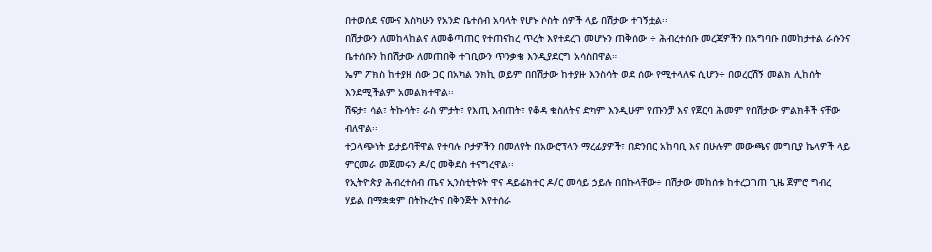በተወሰደ ናሙና እስካሁን የአንድ ቤተሰብ አባላት የሆኑ ሶስት ሰዎች ላይ በሽታው ተገኝቷል፡፡
በሽታውን ለመከላከልና ለመቆጣጠር የተጠናከረ ጥረት እየተደረገ መሆኑን ጠቅሰው ÷ ሕብረተሰቡ መረጃዎችን በአግባቡ በመከታተል ራሱንና ቤተሰቡን ከበሽታው ለመጠበቅ ተገቢውን ጥንቃቄ እንዲያደርግ አሳስበዋል።
ኤም ፖክስ ከተያዘ ሰው ጋር በአካል ንክኪ ወይም በበሽታው ከተያዙ እንስሳት ወደ ሰው የሚተላለፍ ሲሆን÷ በወረርሽኝ መልክ ሊከሰት እንደሚችልም አመልክተዋል፡፡
ሽፍታ፣ ሳል፣ ትኩሳት፣ ራስ ምታት፣ የእጢ እብጠት፣ የቆዳ ቁስለትና ድካም እንዲሁም የጡንቻ እና የጀርባ ሕመም የበሽታው ምልክቶች ናቸው ብለዋል፡፡
ተጋላጭነት ይታይባቸዋል የተባሉ ቦታዎችን በመለየት በአውሮፕላን ማረፊያዎች፣ በድንበር አከባቢ እና በሁሉም መውጫና መግቢያ ኬላዎች ላይ ምርመራ መጀመሩን ዶ/ር መቅደስ ተናግረዋል፡፡
የኢትዮጵያ ሕብረተሰብ ጤና ኢንስቲትዩት ዋና ዳይሬክተር ዶ/ር መሳይ ኃይሉ በበኩላቸው÷ በሽታው መከሰቱ ከተረጋገጠ ጊዜ ጀምሮ ግብረ ሃይል በማቋቋም በትኩረትና በቅንጅት እየተሰራ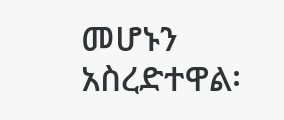መሆኑን አስረድተዋል፡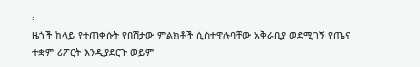፡
ዜጎች ከላይ የተጠቀሱት የበሽታው ምልክቶች ሲስተዋሉባቸው አቅራቢያ ወደሚገኝ የጤና ተቋም ሪፖርት እንዲያደርጉ ወይም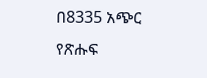በ8335 አጭር የጽሑፍ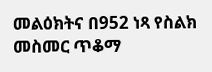መልዕክትና በ952 ነጻ የስልክ መስመር ጥቆማ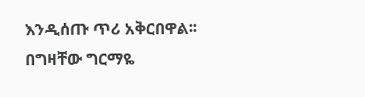እንዲሰጡ ጥሪ አቅርበዋል፡፡
በግዛቸው ግርማዬ